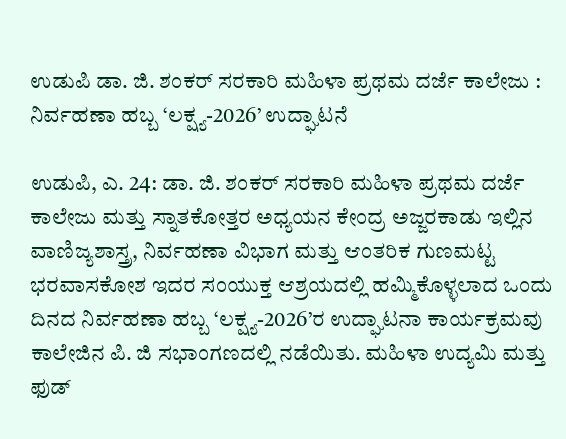ಉಡುಪಿ ಡಾ. ಜಿ. ಶಂಕರ್ ಸರಕಾರಿ ಮಹಿಳಾ ಪ್ರಥಮ ದರ್ಜೆ ಕಾಲೇಜು : ನಿರ್ವಹಣಾ ಹಬ್ಬ ‘ಲಕ್ಷ್ಯ-2026’ ಉದ್ಘಾಟನೆ

ಉಡುಪಿ, ಎ. 24: ಡಾ. ಜಿ. ಶಂಕರ್ ಸರಕಾರಿ ಮಹಿಳಾ ಪ್ರಥಮ ದರ್ಜೆ ಕಾಲೇಜು ಮತ್ತು ಸ್ನಾತಕೋತ್ತರ ಅಧ್ಯಯನ ಕೇಂದ್ರ ಅಜ್ಜರಕಾಡು ಇಲ್ಲಿನ ವಾಣಿಜ್ಯಶಾಸ್ತ್ರ, ನಿರ್ವಹಣಾ ವಿಭಾಗ ಮತ್ತು ಆಂತರಿಕ ಗುಣಮಟ್ಟ ಭರವಾಸಕೋಶ ಇದರ ಸಂಯುಕ್ತ ಆಶ್ರಯದಲ್ಲಿ ಹಮ್ಮಿಕೊಳ್ಳಲಾದ ಒಂದು ದಿನದ ನಿರ್ವಹಣಾ ಹಬ್ಬ ‘ಲಕ್ಷ್ಯ-2026’ರ ಉದ್ಘಾಟನಾ ಕಾರ್ಯಕ್ರಮವು ಕಾಲೇಜಿನ ಪಿ. ಜಿ ಸಭಾಂಗಣದಲ್ಲಿ ನಡೆಯಿತು. ಮಹಿಳಾ ಉದ್ಯಮಿ ಮತ್ತು ಫುಡ್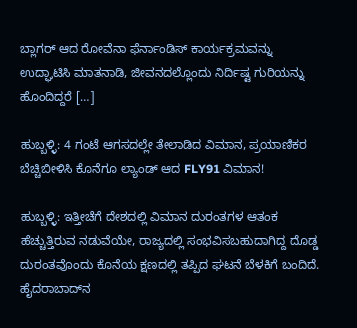ಬ್ಲಾಗರ್ ಆದ ರೋವೆನಾ ಫೆರ್ನಾಂಡಿಸ್ ಕಾರ್ಯಕ್ರಮವನ್ನು ಉದ್ಘಾಟಿಸಿ ಮಾತನಾಡಿ, ಜೀವನದಲ್ಲೊಂದು ನಿರ್ದಿಷ್ಟ ಗುರಿಯನ್ನು ಹೊಂದಿದ್ದರೆ […]

ಹುಬ್ಬಳ್ಳಿ: 4 ಗಂಟೆ ಆಗಸದಲ್ಲೇ ತೇಲಾಡಿದ ವಿಮಾನ, ಪ್ರಯಾಣಿಕರ ಬೆಚ್ಚಿಬೀಳಿಸಿ ಕೊನೆಗೂ ಲ್ಯಾಂಡ್ ಆದ FLY91 ವಿಮಾನ!

ಹುಬ್ಬಳ್ಳಿ: ಇತ್ತೀಚೆಗೆ ದೇಶದಲ್ಲಿ ವಿಮಾನ ದುರಂತಗಳ ಆತಂಕ ಹೆಚ್ಚುತ್ತಿರುವ ನಡುವೆಯೇ, ರಾಜ್ಯದಲ್ಲಿ ಸಂಭವಿಸಬಹುದಾಗಿದ್ದ ದೊಡ್ಡ ದುರಂತವೊಂದು ಕೊನೆಯ ಕ್ಷಣದಲ್ಲಿ ತಪ್ಪಿದ ಘಟನೆ ಬೆಳಕಿಗೆ ಬಂದಿದೆ. ಹೈದರಾಬಾದ್‌ನ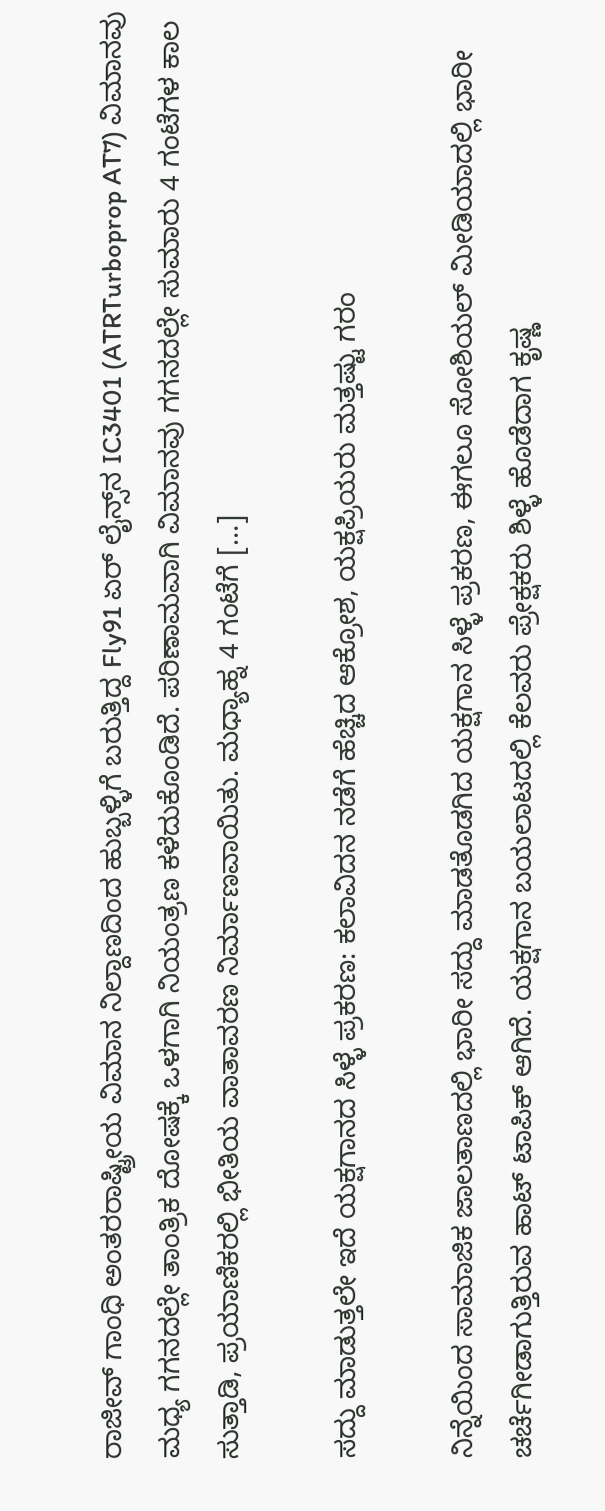ರಾಜೀವ್ ಗಾಂಧಿ ಅಂತರರಾಷ್ಟ್ರೀಯ ವಿಮಾನ ನಿಲ್ದಾಣದಿಂದ ಹುಬ್ಬಳ್ಳಿಗೆ ಬರುತ್ತಿದ್ದ Fly91 ಏರ್ ಲೈನ್ಸ್‌ನ IC3401 (ATRTurboprop AT7) ವಿಮಾನವು ಮಧ್ಯ ಗಗನದಲ್ಲೇ ತಾಂತ್ರಿಕ ದೋಷಕ್ಕೆ ಒಳಗಾಗಿ ನಿಯಂತ್ರಣ ಕಳೆದುಕೊಂಡಿದೆ. ಪರಿಣಾಮವಾಗಿ ವಿಮಾನವು ಗಗನದಲ್ಲೇ ಸುಮಾರು 4 ಗಂಟೆಗಳ ಕಾಲ ಸುತ್ತಾಡಿ, ಪ್ರಯಾಣಿಕರಲ್ಲಿ ಭೀತಿಯ ವಾತಾವರಣ ನಿರ್ಮಾಣವಾಯಿತು. ಮಧ್ಯಾಹ್ನ 4 ಗಂಟೆಗೆ […]

ಸದ್ದು ಮಾಡುತ್ತಲೇ ಇದೆ ಯಕ್ಷಗಾನದ ಸಿಳ್ಳೆ ಪ್ರಕರಣ: ಕಲಾವಿದನ ನಡೆಗೆ ಹೆಚ್ಚಿದ ಆಕ್ರೋಶ, ಯಕ್ಷಪ್ರಿಯರು ಮತ್ತಷ್ಟು ಗರಂ

ನಿನ್ನೆಯಿಂದ ಸಾಮಾಜಿಕ ಜಾಲತಾಣದಲ್ಲಿ ಭಾರೀ ಸದ್ದು ಮಾಡತೊಡಗಿದ ಯಕ್ಷಗಾನ ಸಿಳ್ಳೆ ಪ್ರಕರಣ, ಈಗಲೂ ಸೋಶಿಯಲ್ ಮೀಡಿಯಾದಲ್ಲಿ ಭಾರೀ ಚರ್ಚೆಗೀಡಾಗುತ್ತಿರುವ ಹಾಟ್ ಟಾಪಿಕ್ ಆಗಿದೆ. ಯಕ್ಷಗಾನ ಬಯಲಾಟದಲ್ಲಿ ಕೆಲವರು ಪ್ರೇಕ್ಷಕರು ಶಿಳ್ಳೆ ಹೊಡೆದಾಗ ಕೃಷ್ಣ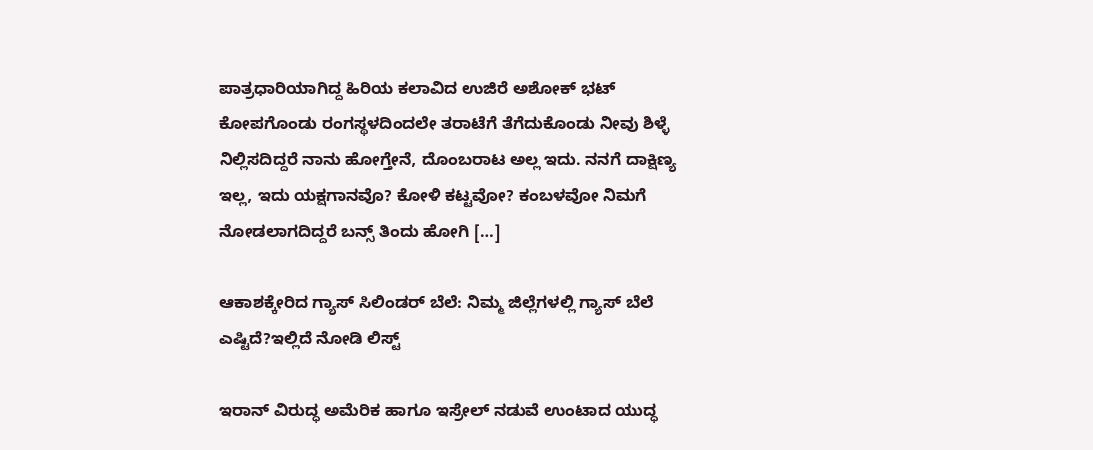ಪಾತ್ರಧಾರಿಯಾಗಿದ್ದ ಹಿರಿಯ ಕಲಾವಿದ ಉಜಿರೆ ಅಶೋಕ್ ಭಟ್ ಕೋಪಗೊಂಡು ರಂಗಸ್ಥಳದಿಂದಲೇ ತರಾಟೆಗೆ ತೆಗೆದುಕೊಂಡು ನೀವು ಶಿಳ್ಳೆ ನಿಲ್ಲಿಸದಿದ್ದರೆ ನಾನು ಹೋಗ್ತೇನೆ, ದೊಂಬರಾಟ ಅಲ್ಲ ಇದು. ನನಗೆ ದಾಕ್ಷಿಣ್ಯ ಇಲ್ಲ, ಇದು ಯಕ್ಷಗಾನವೊ? ಕೋಳಿ ಕಟ್ಟವೋ? ಕಂಬಳವೋ ನಿಮಗೆ ನೋಡಲಾಗದಿದ್ದರೆ ಬನ್ಸ್ ತಿಂದು ಹೋಗಿ […]

ಆಕಾಶಕ್ಕೇರಿದ ಗ್ಯಾಸ್ ಸಿಲಿಂಡರ್ ಬೆಲೆ: ನಿಮ್ಮ ಜಿಲ್ಲೆಗಳಲ್ಲಿ ಗ್ಯಾಸ್ ಬೆಲೆ ಎಷ್ಟಿದೆ?ಇಲ್ಲಿದೆ ನೋಡಿ ಲಿಸ್ಟ್

ಇರಾನ್ ವಿರುದ್ಧ ಅಮೆರಿಕ ಹಾಗೂ ಇಸ್ರೇಲ್ ನಡುವೆ ಉಂಟಾದ ಯುದ್ಧ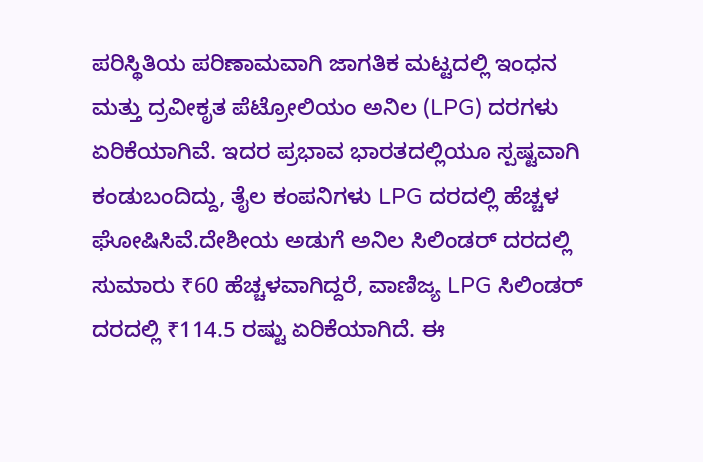ಪರಿಸ್ಥಿತಿಯ ಪರಿಣಾಮವಾಗಿ ಜಾಗತಿಕ ಮಟ್ಟದಲ್ಲಿ ಇಂಧನ ಮತ್ತು ದ್ರವೀಕೃತ ಪೆಟ್ರೋಲಿಯಂ ಅನಿಲ (LPG) ದರಗಳು ಏರಿಕೆಯಾಗಿವೆ. ಇದರ ಪ್ರಭಾವ ಭಾರತದಲ್ಲಿಯೂ ಸ್ಪಷ್ಟವಾಗಿ ಕಂಡುಬಂದಿದ್ದು, ತೈಲ ಕಂಪನಿಗಳು LPG ದರದಲ್ಲಿ ಹೆಚ್ಚಳ ಘೋಷಿಸಿವೆ.ದೇಶೀಯ ಅಡುಗೆ ಅನಿಲ ಸಿಲಿಂಡರ್ ದರದಲ್ಲಿ ಸುಮಾರು ₹60 ಹೆಚ್ಚಳವಾಗಿದ್ದರೆ, ವಾಣಿಜ್ಯ LPG ಸಿಲಿಂಡರ್ ದರದಲ್ಲಿ ₹114.5 ರಷ್ಟು ಏರಿಕೆಯಾಗಿದೆ. ಈ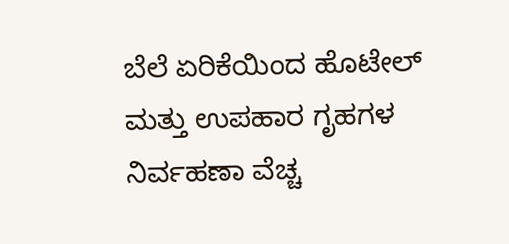ಬೆಲೆ ಏರಿಕೆಯಿಂದ ಹೊಟೇಲ್ ಮತ್ತು ಉಪಹಾರ ಗೃಹಗಳ ನಿರ್ವಹಣಾ ವೆಚ್ಚ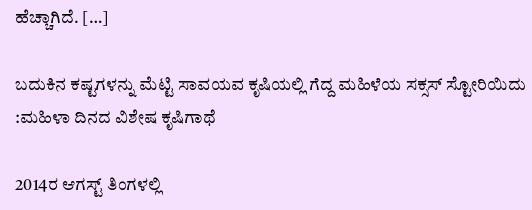ಹೆಚ್ಚಾಗಿದೆ. […]

ಬದುಕಿನ ಕಷ್ಟಗಳನ್ನು ಮೆಟ್ಟಿ ಸಾವಯವ ಕೃಷಿಯಲ್ಲಿ ಗೆದ್ದ ಮಹಿಳೆಯ ಸಕ್ಸಸ್ ಸ್ಟೋರಿಯಿದು :ಮಹಿಳಾ ದಿನದ ವಿಶೇಷ ಕೃಷಿಗಾಥೆ

2014ರ ಆಗಸ್ಟ್ ತಿಂಗಳಲ್ಲಿ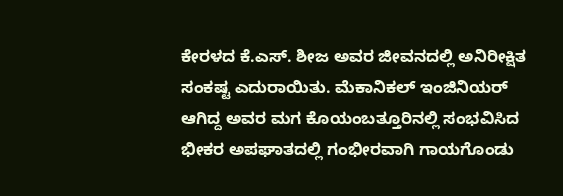ಕೇರಳದ ಕೆ.ಎಸ್. ಶೀಜ ಅವರ ಜೀವನದಲ್ಲಿ ಅನಿರೀಕ್ಷಿತ ಸಂಕಷ್ಟ ಎದುರಾಯಿತು. ಮೆಕಾನಿಕಲ್ ಇಂಜಿನಿಯರ್ ಆಗಿದ್ದ ಅವರ ಮಗ ಕೊಯಂಬತ್ತೂರಿನಲ್ಲಿ ಸಂಭವಿಸಿದ ಭೀಕರ ಅಪಘಾತದಲ್ಲಿ ಗಂಭೀರವಾಗಿ ಗಾಯಗೊಂಡು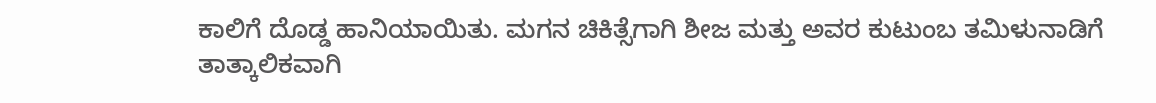ಕಾಲಿಗೆ ದೊಡ್ಡ ಹಾನಿಯಾಯಿತು. ಮಗನ ಚಿಕಿತ್ಸೆಗಾಗಿ ಶೀಜ ಮತ್ತು ಅವರ ಕುಟುಂಬ ತಮಿಳುನಾಡಿಗೆ ತಾತ್ಕಾಲಿಕವಾಗಿ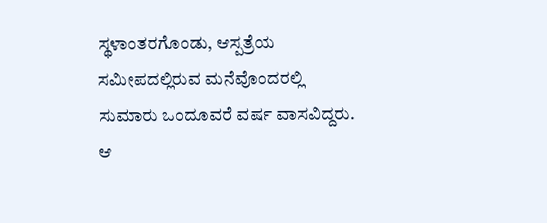ಸ್ಥಳಾಂತರಗೊಂಡು, ಆಸ್ಪತ್ರೆಯ ಸಮೀಪದಲ್ಲಿರುವ ಮನೆವೊಂದರಲ್ಲಿ ಸುಮಾರು ಒಂದೂವರೆ ವರ್ಷ ವಾಸವಿದ್ದರು. ಆ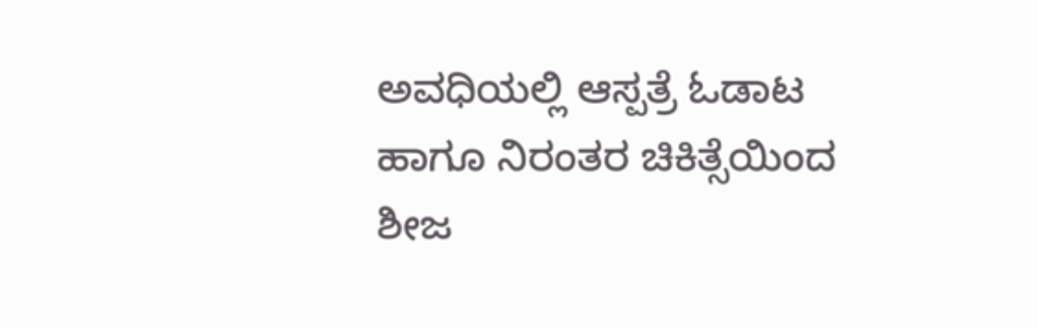ಅವಧಿಯಲ್ಲಿ ಆಸ್ಪತ್ರೆ ಓಡಾಟ ಹಾಗೂ ನಿರಂತರ ಚಿಕಿತ್ಸೆಯಿಂದ ಶೀಜ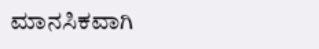ಮಾನಸಿಕವಾಗಿ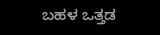ಬಹಳ ಒತ್ತಡ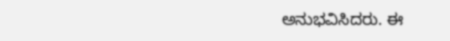ಅನುಭವಿಸಿದರು. ಈ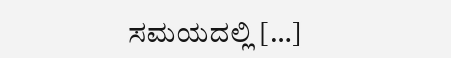ಸಮಯದಲ್ಲಿ […]